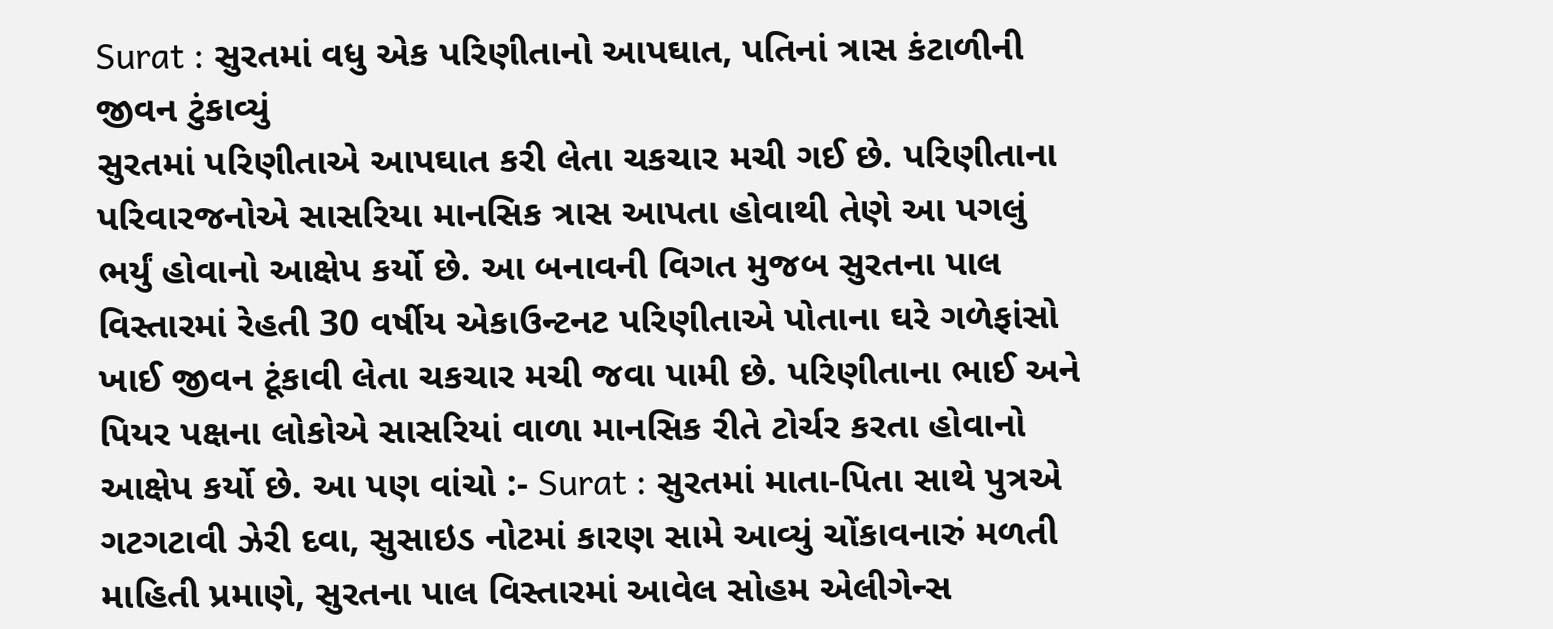Surat : સુરતમાં વધુ એક પરિણીતાનો આપઘાત, પતિનાં ત્રાસ કંટાળીની જીવન ટુંકાવ્યું
સુરતમાં પરિણીતાએ આપઘાત કરી લેતા ચકચાર મચી ગઈ છે. પરિણીતાના પરિવારજનોએ સાસરિયા માનસિક ત્રાસ આપતા હોવાથી તેણે આ પગલું ભર્યું હોવાનો આક્ષેપ કર્યો છે. આ બનાવની વિગત મુજબ સુરતના પાલ વિસ્તારમાં રેહતી 30 વર્ષીય એકાઉન્ટનટ પરિણીતાએ પોતાના ઘરે ગળેફાંસો ખાઈ જીવન ટૂંકાવી લેતા ચકચાર મચી જવા પામી છે. પરિણીતાના ભાઈ અને પિયર પક્ષના લોકોએ સાસરિયાં વાળા માનસિક રીતે ટોર્ચર કરતા હોવાનો આક્ષેપ કર્યો છે. આ પણ વાંચો :- Surat : સુરતમાં માતા-પિતા સાથે પુત્રએ ગટગટાવી ઝેરી દવા, સુસાઇડ નોટમાં કારણ સામે આવ્યું ચોંકાવનારું મળતી માહિતી પ્રમાણે, સુરતના પાલ વિસ્તારમાં આવેલ સોહમ એલીગેન્સ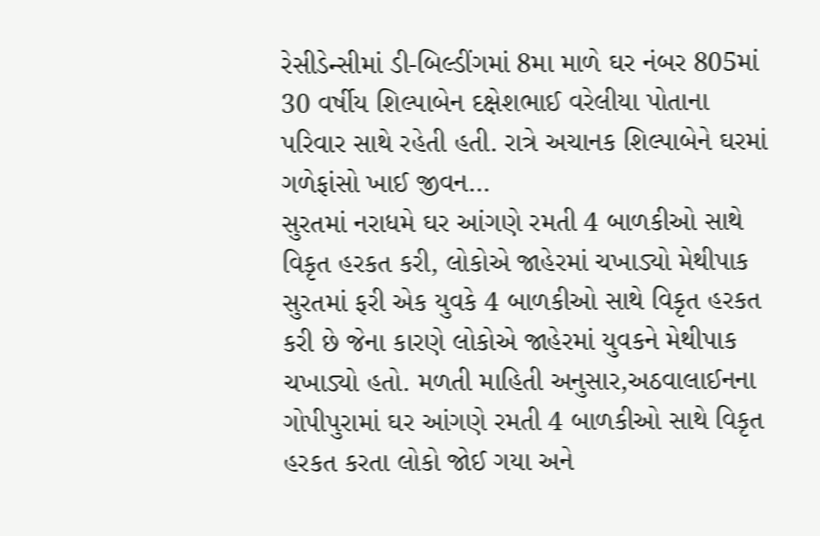રેસીડેન્સીમાં ડી-બિલ્ડીંગમાં 8મા માળે ઘર નંબર 805માં 30 વર્ષીય શિલ્પાબેન દક્ષેશભાઈ વરેલીયા પોતાના પરિવાર સાથે રહેતી હતી. રાત્રે અચાનક શિલ્પાબેને ઘરમાં ગળેફાંસો ખાઈ જીવન…
સુરતમાં નરાધમે ઘર આંગણે રમતી 4 બાળકીઓ સાથે વિકૃત હરકત કરી, લોકોએ જાહેરમાં ચખાડ્યો મેથીપાક
સુરતમાં ફરી એક યુવકે 4 બાળકીઓ સાથે વિકૃત હરકત કરી છે જેના કારણે લોકોએ જાહેરમાં યુવકને મેથીપાક ચખાડ્યો હતો. મળતી માહિતી અનુસાર,અઠવાલાઈનના ગોપીપુરામાં ઘર આંગણે રમતી 4 બાળકીઓ સાથે વિકૃત હરકત કરતા લોકો જોઈ ગયા અને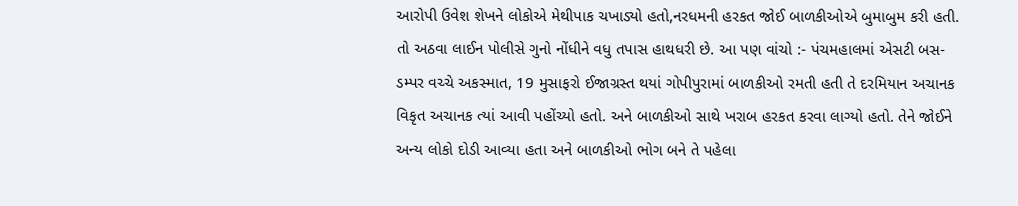આરોપી ઉવેશ શેખને લોકોએ મેથીપાક ચખાડ્યો હતો,નરધમની હરકત જોઈ બાળકીઓએ બુમાબુમ કરી હતી. તો અઠવા લાઈન પોલીસે ગુનો નોંધીને વધુ તપાસ હાથધરી છે. આ પણ વાંચો :- પંચમહાલમાં એસટી બસ-ડમ્પર વચ્ચે અકસ્માત, 19 મુસાફરો ઈજાગ્રસ્ત થયાં ગોપીપુરામાં બાળકીઓ રમતી હતી તે દરમિયાન અચાનક વિકૃત અચાનક ત્યાં આવી પહોંચ્યો હતો. અને બાળકીઓ સાથે ખરાબ હરકત કરવા લાગ્યો હતો. તેને જોઈને અન્ય લોકો દોડી આવ્યા હતા અને બાળકીઓ ભોગ બને તે પહેલા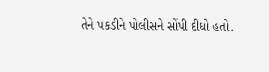તેને પકડીને પોલીસને સોંપી દીધો હતો.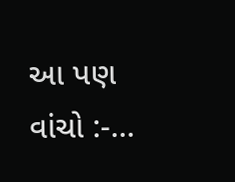આ પણ વાંચો :-…